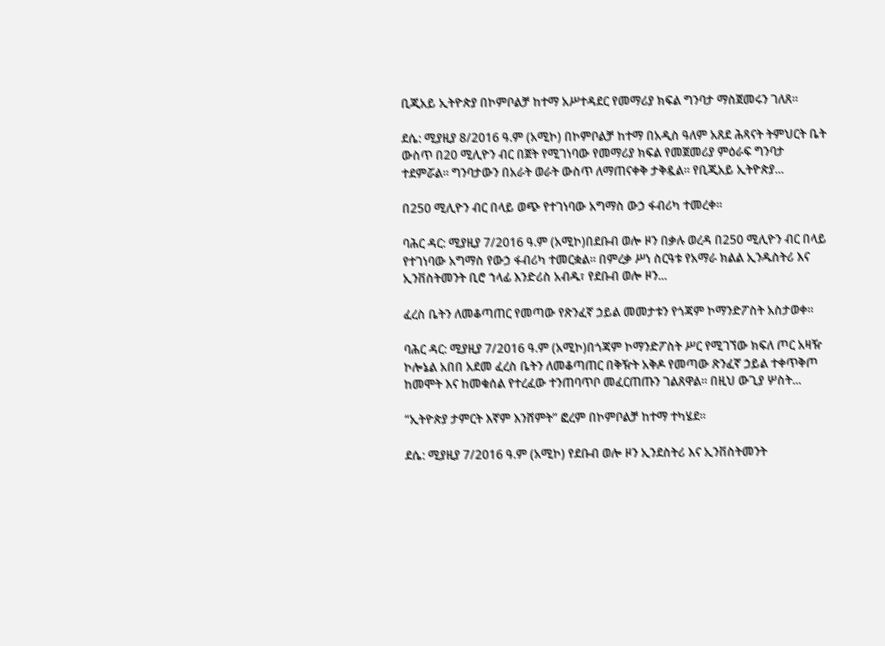ቢጂአይ ኢትዮጵያ በኮምቦልቻ ከተማ አሥተዳደር የመማሪያ ክፍል ግንባታ ማስጀመሩን ገለጸ።

ደሴ: ሚያዚያ 8/2016 ዓ.ም (አሚኮ) በኮምቦልቻ ከተማ በአዲስ ዓለም አጸደ ሕጻናት ትምህርት ቤት ውስጥ በ20 ሚሊዮን ብር በጀት የሚገነባው የመማሪያ ክፍል የመጀመሪያ ምዕራፍ ግንባታ ተደምሯል። ግንባታውን በአራት ወራት ውስጥ ለማጠናቀቅ ታቅዷል። የቢጂአይ ኢትዮጵያ...

በ250 ሚሊዮን ብር በላይ ወጭ የተገነባው አግማስ ውኃ ፋብሪካ ተመረቀ።

ባሕር ዳር: ሚያዚያ 7/2016 ዓ.ም (አሚኮ)በደቡብ ወሎ ዞን በቃሉ ወረዳ በ250 ሚሊዮን ብር በላይ የተገነባው አግማስ የውኃ ፋብሪካ ተመርቋል። በምረቃ ሥነ ስርዓቱ የአማራ ክልል ኢንዱስትሪ እና ኢንቨስትመንት ቢሮ ኀላፊ እንድሪስ አብዱ፣ የደቡብ ወሎ ዞን...

ፈረስ ቤትን ለመቆጣጠር የመጣው የጽንፈኛ ኃይል መመታቱን የጎጃም ኮማንድፖስት አስታወቀ።

ባሕር ዳር: ሚያዚያ 7/2016 ዓ.ም (አሚኮ)በጎጃም ኮማንድፖስት ሥር የሚገኘው ክፍለ ጦር አዛዥ ኮሎኔል አበበ አደመ ፈረስ ቤትን ለመቆጣጠር በቅዥት አቅዶ የመጣው ጽንፈኛ ኃይል ተቀጥቅጦ ከመሞት እና ከመቁሰል የተረፈው ተንጠባጥቦ መፈርጠጡን ገልጸዋል። በዚህ ውጊያ ሦስት...

“ኢትዮጵያ ታምርት እኛም እንሸምት” ፎረም በኮምቦልቻ ከተማ ተካሄደ።

ደሴ: ሚያዚያ 7/2016 ዓ.ም (አሚኮ) የደቡብ ወሎ ዞን ኢንደስትሪ እና ኢንቨስትመንት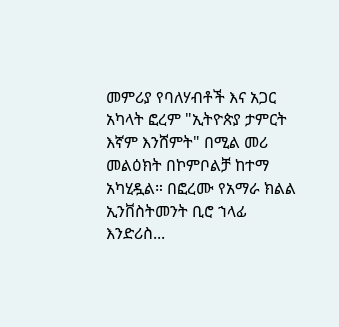መምሪያ የባለሃብቶች እና አጋር አካላት ፎረም "ኢትዮጵያ ታምርት እኛም እንሸምት" በሚል መሪ መልዕክት በኮምቦልቻ ከተማ አካሂዷል። በፎረሙ የአማራ ክልል ኢንቨስትመንት ቢሮ ኀላፊ እንድሪስ...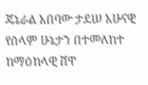ጄኔራል አበባው ታደሠ አሁናዊ የሰላም ሁኔታን በተመለከተ ከማዕከላዊ ሸዋ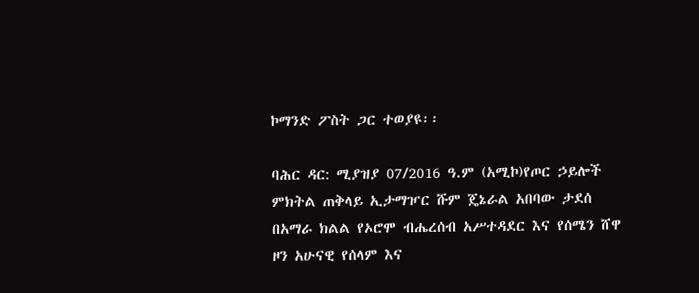ኮማንድ ፖስት ጋር ተወያዩ፡፡

ባሕር ዳር: ሚያዝያ 07/2016 ዓ.ም (አሚኮ)የጦር ኃይሎች ምክትል ጠቅላይ ኢታማዦር ሹም ጄኔራል አበባው ታደሰ በአማራ ክልል የኦሮሞ ብሔረሰብ አሥተዳደር እና የሰሜን ሸዋ ዞን አሁናዊ የሰላም እና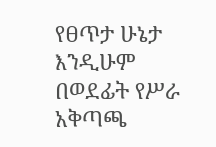የፀጥታ ሁኔታ እንዲሁም በወደፊት የሥራ አቅጣጫ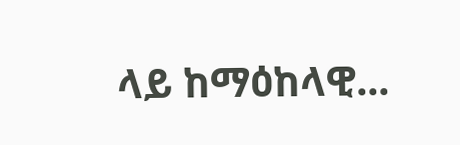ላይ ከማዕከላዊ...